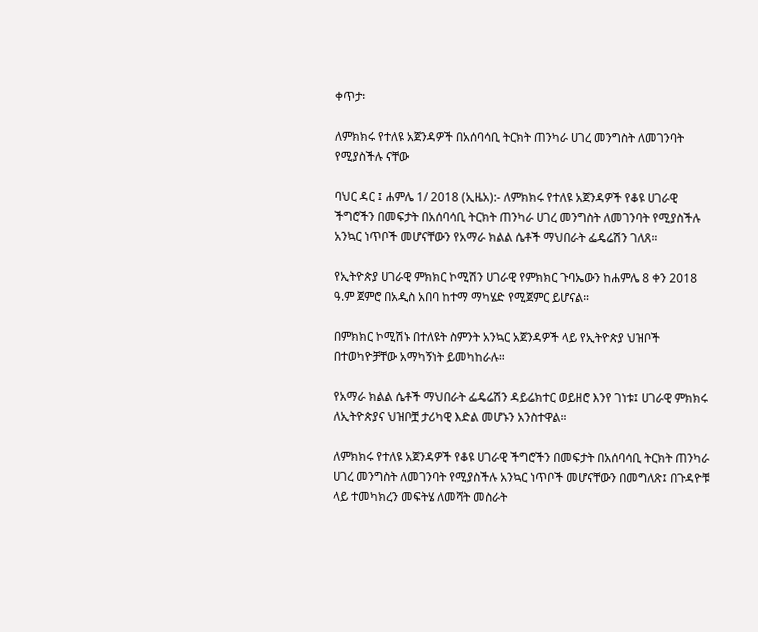ቀጥታ፡

ለምክክሩ የተለዩ አጀንዳዎች በአሰባሳቢ ትርክት ጠንካራ ሀገረ መንግስት ለመገንባት የሚያስችሉ ናቸው

ባህር ዳር ፤ ሐምሌ 1/ 2018 (ኢዜአ):- ለምክክሩ የተለዩ አጀንዳዎች የቆዩ ሀገራዊ ችግሮችን በመፍታት በአሰባሳቢ ትርክት ጠንካራ ሀገረ መንግስት ለመገንባት የሚያስችሉ አንኳር ነጥቦች መሆናቸውን የአማራ ክልል ሴቶች ማህበራት ፌዴሬሽን ገለጸ።

የኢትዮጵያ ሀገራዊ ምክክር ኮሚሽን ሀገራዊ የምክክር ጉባኤውን ከሐምሌ 8 ቀን 2018 ዓ.ም ጀምሮ በአዲስ አበባ ከተማ ማካሄድ የሚጀምር ይሆናል።

በምክክር ኮሚሽኑ በተለዩት ስምንት አንኳር አጀንዳዎች ላይ የኢትዮጵያ ህዝቦች በተወካዮቻቸው አማካኝነት ይመካከራሉ።

የአማራ ክልል ሴቶች ማህበራት ፌዴሬሽን ዳይሬክተር ወይዘሮ እንየ ገነቱ፤ ሀገራዊ ምክክሩ ለኢትዮጵያና ህዝቦቿ ታሪካዊ እድል መሆኑን አንስተዋል።

ለምክክሩ የተለዩ አጀንዳዎች የቆዩ ሀገራዊ ችግሮችን በመፍታት በአሰባሳቢ ትርክት ጠንካራ ሀገረ መንግስት ለመገንባት የሚያስችሉ አንኳር ነጥቦች መሆናቸውን በመግለጽ፤ በጉዳዮቹ ላይ ተመካክረን መፍትሄ ለመሻት መስራት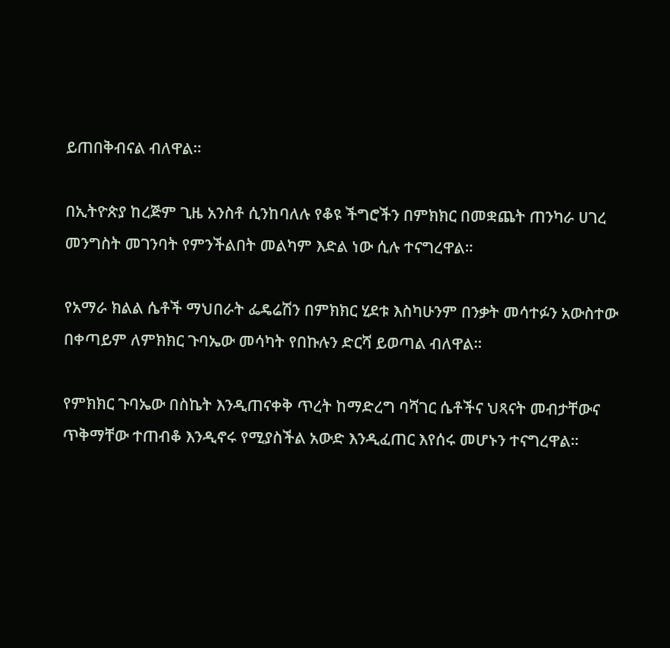ይጠበቅብናል ብለዋል።

በኢትዮጵያ ከረጅም ጊዜ አንስቶ ሲንከባለሉ የቆዩ ችግሮችን በምክክር በመቋጨት ጠንካራ ሀገረ መንግስት መገንባት የምንችልበት መልካም እድል ነው ሲሉ ተናግረዋል።

የአማራ ክልል ሴቶች ማህበራት ፌዴሬሽን በምክክር ሂደቱ እስካሁንም በንቃት መሳተፉን አውስተው በቀጣይም ለምክክር ጉባኤው መሳካት የበኩሉን ድርሻ ይወጣል ብለዋል።

የምክክር ጉባኤው በስኬት እንዲጠናቀቅ ጥረት ከማድረግ ባሻገር ሴቶችና ህጻናት መብታቸውና ጥቅማቸው ተጠብቆ እንዲኖሩ የሚያስችል አውድ እንዲፈጠር እየሰሩ መሆኑን ተናግረዋል።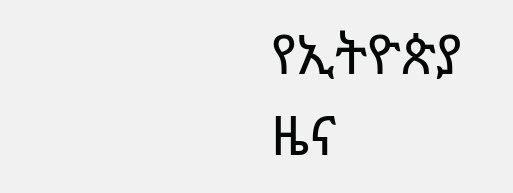የኢትዮጵያ ዜና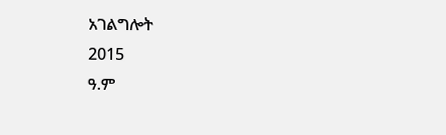አገልግሎት
2015
ዓ.ም